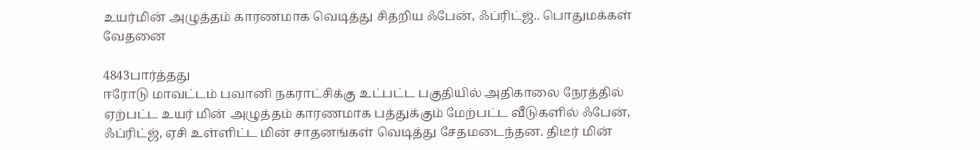உயர்மின் அழுத்தம் காரணமாக வெடித்து சிதறிய ஃபேன், ஃப்ரிட்ஜ்.. பொதுமக்கள் வேதனை

4843பார்த்தது
ஈரோடு மாவட்டம் பவானி நகராட்சிக்கு உட்பட்ட பகுதியில் அதிகாலை நேரத்தில் ஏற்பட்ட உயர் மின் அழுத்தம் காரணமாக பத்துக்கும் மேற்பட்ட வீடுகளில் ஃபேன், ஃப்ரிட்ஜ், ஏசி உள்ளிட்ட மின் சாதனங்கள் வெடித்து சேதமடைந்தன. திடீர் மின்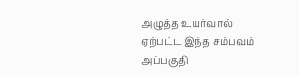அழுத்த உயர்வால் ஏற்பட்ட இந்த சம்பவம் அப்பகுதி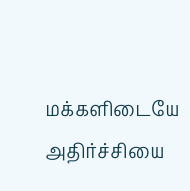மக்களிடையே அதிர்ச்சியை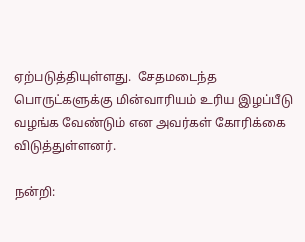ஏற்படுத்தியுள்ளது.  சேதமடைந்த பொருட்களுக்கு மின்வாரியம் உரிய இழப்பீடு வழங்க வேண்டும் என அவர்கள் கோரிக்கை விடுத்துள்ளனர்.

நன்றி: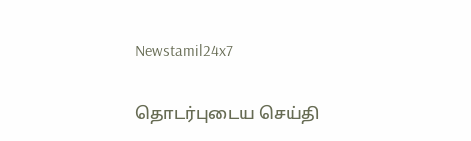Newstamil24x7

தொடர்புடைய செய்தி